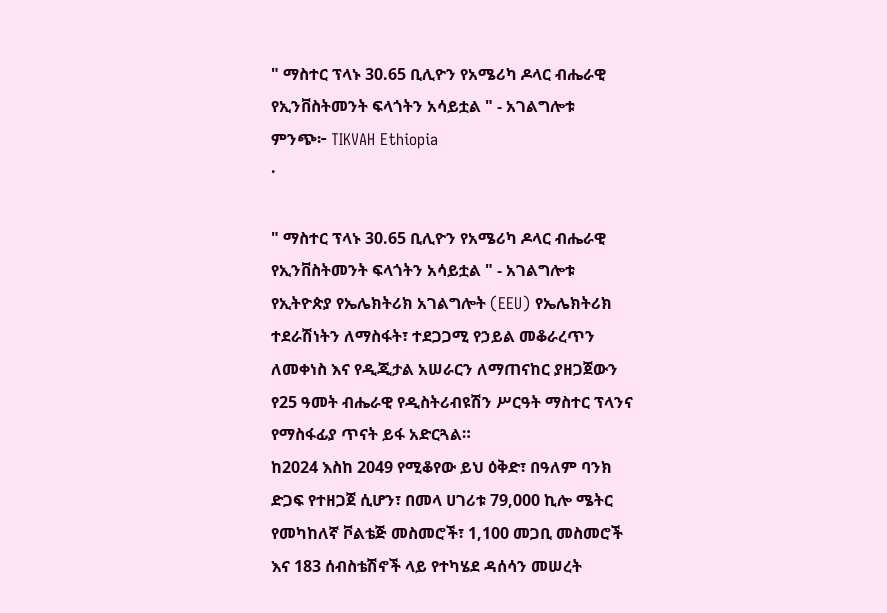" ማስተር ፕላኑ 30.65 ቢሊዮን የአሜሪካ ዶላር ብሔራዊ የኢንቨስትመንት ፍላጎትን አሳይቷል " - አገልግሎቱ
ምንጭ፦ TIKVAH Ethiopia
·

" ማስተር ፕላኑ 30.65 ቢሊዮን የአሜሪካ ዶላር ብሔራዊ የኢንቨስትመንት ፍላጎትን አሳይቷል " - አገልግሎቱ
የኢትዮጵያ የኤሌክትሪክ አገልግሎት (EEU) የኤሌክትሪክ ተደራሽነትን ለማስፋት፣ ተደጋጋሚ የኃይል መቆራረጥን ለመቀነስ እና የዲጂታል አሠራርን ለማጠናከር ያዘጋጀውን የ25 ዓመት ብሔራዊ የዲስትሪብዩሽን ሥርዓት ማስተር ፕላንና የማስፋፊያ ጥናት ይፋ አድርጓል።
ከ2024 እስከ 2049 የሚቆየው ይህ ዕቅድ፣ በዓለም ባንክ ድጋፍ የተዘጋጀ ሲሆን፣ በመላ ሀገሪቱ 79,000 ኪሎ ሜትር የመካከለኛ ቮልቴጅ መስመሮች፣ 1,100 መጋቢ መስመሮች እና 183 ሰብስቴሽኖች ላይ የተካሄደ ዳሰሳን መሠረት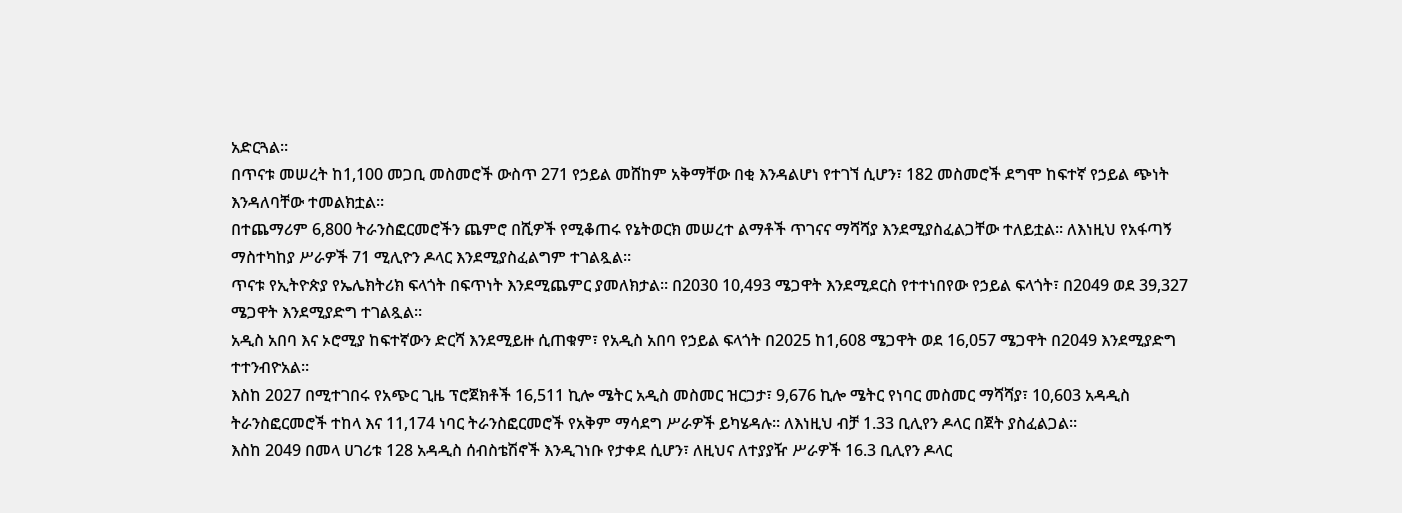አድርጓል።
በጥናቱ መሠረት ከ1,100 መጋቢ መስመሮች ውስጥ 271 የኃይል መሸከም አቅማቸው በቂ እንዳልሆነ የተገኘ ሲሆን፣ 182 መስመሮች ደግሞ ከፍተኛ የኃይል ጭነት እንዳለባቸው ተመልክቷል።
በተጨማሪም 6,800 ትራንስፎርመሮችን ጨምሮ በሺዎች የሚቆጠሩ የኔትወርክ መሠረተ ልማቶች ጥገናና ማሻሻያ እንደሚያስፈልጋቸው ተለይቷል። ለእነዚህ የአፋጣኝ ማስተካከያ ሥራዎች 71 ሚሊዮን ዶላር እንደሚያስፈልግም ተገልጿል።
ጥናቱ የኢትዮጵያ የኤሌክትሪክ ፍላጎት በፍጥነት እንደሚጨምር ያመለክታል። በ2030 10,493 ሜጋዋት እንደሚደርስ የተተነበየው የኃይል ፍላጎት፣ በ2049 ወደ 39,327 ሜጋዋት እንደሚያድግ ተገልጿል።
አዲስ አበባ እና ኦሮሚያ ከፍተኛውን ድርሻ እንደሚይዙ ሲጠቁም፣ የአዲስ አበባ የኃይል ፍላጎት በ2025 ከ1,608 ሜጋዋት ወደ 16,057 ሜጋዋት በ2049 እንደሚያድግ ተተንብዮአል።
እስከ 2027 በሚተገበሩ የአጭር ጊዜ ፕሮጀክቶች 16,511 ኪሎ ሜትር አዲስ መስመር ዝርጋታ፣ 9,676 ኪሎ ሜትር የነባር መስመር ማሻሻያ፣ 10,603 አዳዲስ ትራንስፎርመሮች ተከላ እና 11,174 ነባር ትራንስፎርመሮች የአቅም ማሳደግ ሥራዎች ይካሄዳሉ። ለእነዚህ ብቻ 1.33 ቢሊየን ዶላር በጀት ያስፈልጋል።
እስከ 2049 በመላ ሀገሪቱ 128 አዳዲስ ሰብስቴሽኖች እንዲገነቡ የታቀደ ሲሆን፣ ለዚህና ለተያያዥ ሥራዎች 16.3 ቢሊየን ዶላር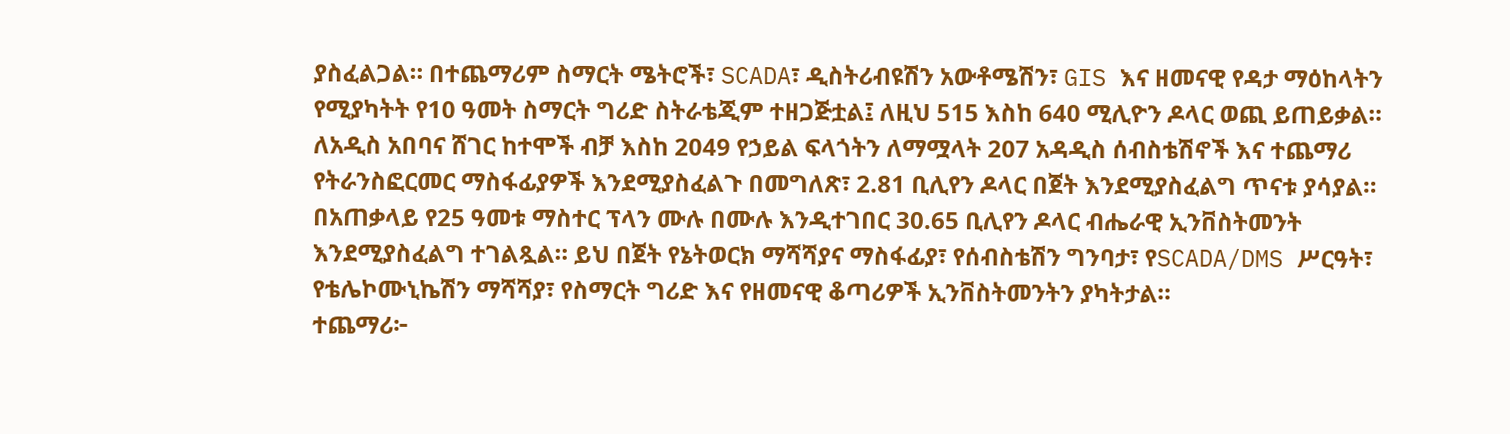ያስፈልጋል። በተጨማሪም ስማርት ሜትሮች፣ SCADA፣ ዲስትሪብዩሽን አውቶሜሽን፣ GIS እና ዘመናዊ የዳታ ማዕከላትን የሚያካትት የ10 ዓመት ስማርት ግሪድ ስትራቴጂም ተዘጋጅቷል፤ ለዚህ 515 እስከ 640 ሚሊዮን ዶላር ወጪ ይጠይቃል።
ለአዲስ አበባና ሸገር ከተሞች ብቻ እስከ 2049 የኃይል ፍላጎትን ለማሟላት 207 አዳዲስ ሰብስቴሽኖች እና ተጨማሪ የትራንስፎርመር ማስፋፊያዎች እንደሚያስፈልጉ በመግለጽ፣ 2.81 ቢሊየን ዶላር በጀት እንደሚያስፈልግ ጥናቱ ያሳያል።
በአጠቃላይ የ25 ዓመቱ ማስተር ፕላን ሙሉ በሙሉ እንዲተገበር 30.65 ቢሊየን ዶላር ብሔራዊ ኢንቨስትመንት እንደሚያስፈልግ ተገልጿል። ይህ በጀት የኔትወርክ ማሻሻያና ማስፋፊያ፣ የሰብስቴሽን ግንባታ፣ የSCADA/DMS ሥርዓት፣ የቴሌኮሙኒኬሽን ማሻሻያ፣ የስማርት ግሪድ እና የዘመናዊ ቆጣሪዎች ኢንቨስትመንትን ያካትታል።
ተጨማሪ፦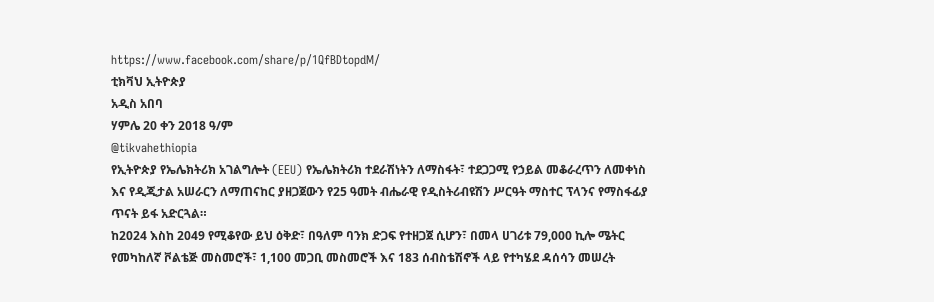https://www.facebook.com/share/p/1QfBDtopdM/
ቲክቫህ ኢትዮጵያ
አዲስ አበባ
ሃምሌ 20 ቀን 2018 ዓ/ም
@tikvahethiopia
የኢትዮጵያ የኤሌክትሪክ አገልግሎት (EEU) የኤሌክትሪክ ተደራሽነትን ለማስፋት፣ ተደጋጋሚ የኃይል መቆራረጥን ለመቀነስ እና የዲጂታል አሠራርን ለማጠናከር ያዘጋጀውን የ25 ዓመት ብሔራዊ የዲስትሪብዩሽን ሥርዓት ማስተር ፕላንና የማስፋፊያ ጥናት ይፋ አድርጓል።
ከ2024 እስከ 2049 የሚቆየው ይህ ዕቅድ፣ በዓለም ባንክ ድጋፍ የተዘጋጀ ሲሆን፣ በመላ ሀገሪቱ 79,000 ኪሎ ሜትር የመካከለኛ ቮልቴጅ መስመሮች፣ 1,100 መጋቢ መስመሮች እና 183 ሰብስቴሽኖች ላይ የተካሄደ ዳሰሳን መሠረት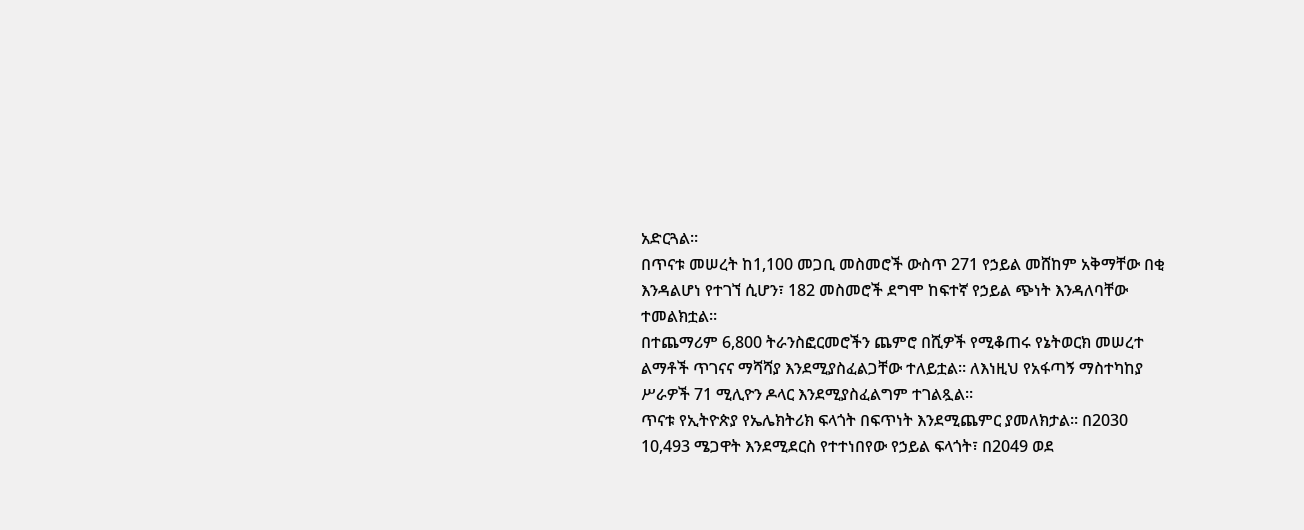አድርጓል።
በጥናቱ መሠረት ከ1,100 መጋቢ መስመሮች ውስጥ 271 የኃይል መሸከም አቅማቸው በቂ እንዳልሆነ የተገኘ ሲሆን፣ 182 መስመሮች ደግሞ ከፍተኛ የኃይል ጭነት እንዳለባቸው ተመልክቷል።
በተጨማሪም 6,800 ትራንስፎርመሮችን ጨምሮ በሺዎች የሚቆጠሩ የኔትወርክ መሠረተ ልማቶች ጥገናና ማሻሻያ እንደሚያስፈልጋቸው ተለይቷል። ለእነዚህ የአፋጣኝ ማስተካከያ ሥራዎች 71 ሚሊዮን ዶላር እንደሚያስፈልግም ተገልጿል።
ጥናቱ የኢትዮጵያ የኤሌክትሪክ ፍላጎት በፍጥነት እንደሚጨምር ያመለክታል። በ2030 10,493 ሜጋዋት እንደሚደርስ የተተነበየው የኃይል ፍላጎት፣ በ2049 ወደ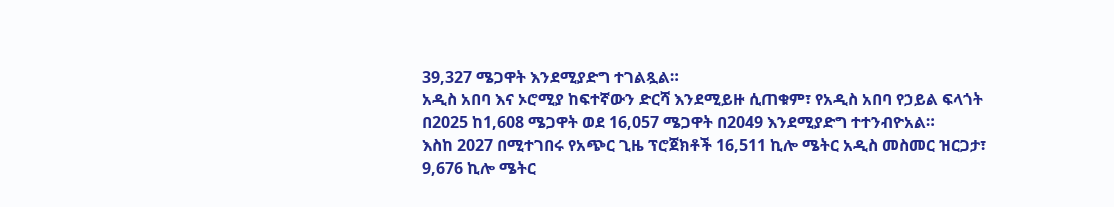39,327 ሜጋዋት እንደሚያድግ ተገልጿል።
አዲስ አበባ እና ኦሮሚያ ከፍተኛውን ድርሻ እንደሚይዙ ሲጠቁም፣ የአዲስ አበባ የኃይል ፍላጎት በ2025 ከ1,608 ሜጋዋት ወደ 16,057 ሜጋዋት በ2049 እንደሚያድግ ተተንብዮአል።
እስከ 2027 በሚተገበሩ የአጭር ጊዜ ፕሮጀክቶች 16,511 ኪሎ ሜትር አዲስ መስመር ዝርጋታ፣ 9,676 ኪሎ ሜትር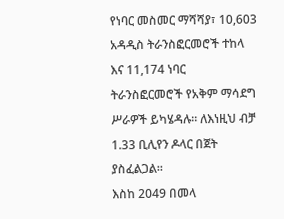የነባር መስመር ማሻሻያ፣ 10,603 አዳዲስ ትራንስፎርመሮች ተከላ እና 11,174 ነባር ትራንስፎርመሮች የአቅም ማሳደግ ሥራዎች ይካሄዳሉ። ለእነዚህ ብቻ 1.33 ቢሊየን ዶላር በጀት ያስፈልጋል።
እስከ 2049 በመላ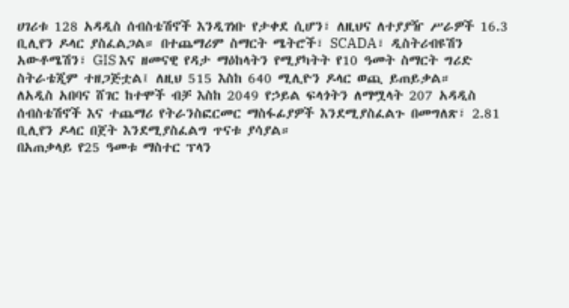ሀገሪቱ 128 አዳዲስ ሰብስቴሽኖች እንዲገነቡ የታቀደ ሲሆን፣ ለዚህና ለተያያዥ ሥራዎች 16.3 ቢሊየን ዶላር ያስፈልጋል። በተጨማሪም ስማርት ሜትሮች፣ SCADA፣ ዲስትሪብዩሽን አውቶሜሽን፣ GIS እና ዘመናዊ የዳታ ማዕከላትን የሚያካትት የ10 ዓመት ስማርት ግሪድ ስትራቴጂም ተዘጋጅቷል፤ ለዚህ 515 እስከ 640 ሚሊዮን ዶላር ወጪ ይጠይቃል።
ለአዲስ አበባና ሸገር ከተሞች ብቻ እስከ 2049 የኃይል ፍላጎትን ለማሟላት 207 አዳዲስ ሰብስቴሽኖች እና ተጨማሪ የትራንስፎርመር ማስፋፊያዎች እንደሚያስፈልጉ በመግለጽ፣ 2.81 ቢሊየን ዶላር በጀት እንደሚያስፈልግ ጥናቱ ያሳያል።
በአጠቃላይ የ25 ዓመቱ ማስተር ፕላን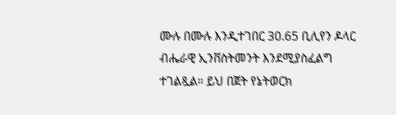ሙሉ በሙሉ እንዲተገበር 30.65 ቢሊየን ዶላር ብሔራዊ ኢንቨስትመንት እንደሚያስፈልግ ተገልጿል። ይህ በጀት የኔትወርክ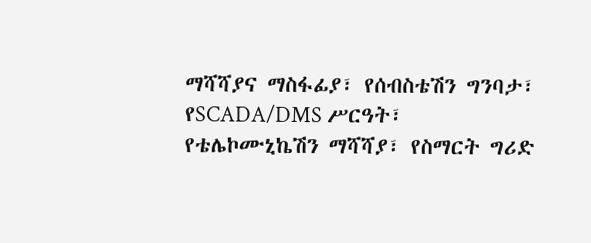ማሻሻያና ማስፋፊያ፣ የሰብስቴሽን ግንባታ፣ የSCADA/DMS ሥርዓት፣ የቴሌኮሙኒኬሽን ማሻሻያ፣ የስማርት ግሪድ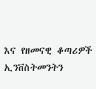እና የዘመናዊ ቆጣሪዎች ኢንቨስትመንትን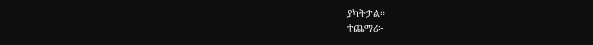ያካትታል።
ተጨማሪ፦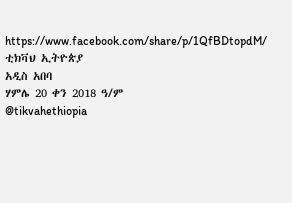https://www.facebook.com/share/p/1QfBDtopdM/
ቲክቫህ ኢትዮጵያ
አዲስ አበባ
ሃምሌ 20 ቀን 2018 ዓ/ም
@tikvahethiopia